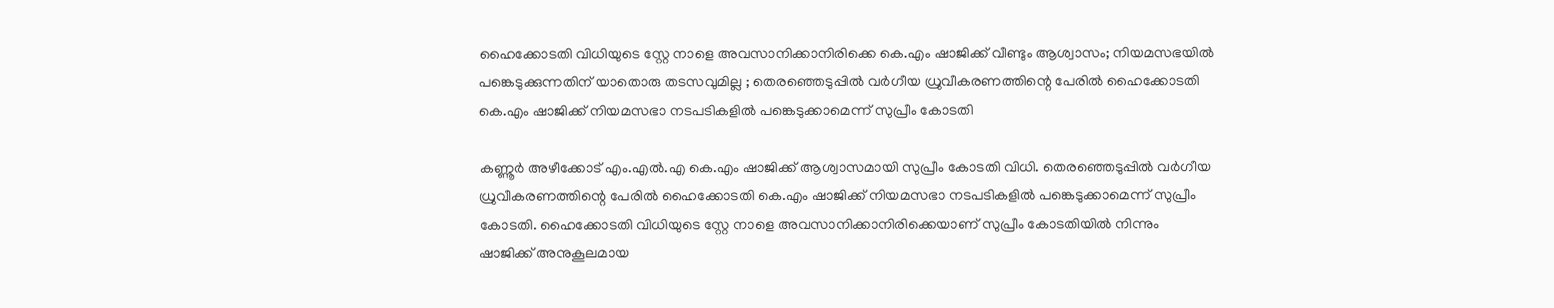ഹൈക്കോടതി വിധിയുടെ സ്റ്റേ നാളെ അവസാനിക്കാനിരിക്കെ കെ.എം ഷാജിക്ക് വീണ്ടും ആശ്വാസം; നിയമസഭയിൽ പങ്കെടുക്കുന്നതിന് യാതൊരു തടസവുമില്ല ; തെരഞ്ഞെടുപ്പിൽ വർഗീയ ധ്രുവീകരണത്തിന്റെ പേരിൽ ഹൈക്കോടതി കെ.എം ഷാജിക്ക് നിയമസഭാ നടപടികളിൽ പങ്കെടുക്കാമെന്ന് സുപ്രീം കോടതി

കണ്ണൂർ അഴീക്കോട് എം.എൽ.എ കെ.എം ഷാജിക്ക് ആശ്വാസമായി സുപ്രീം കോടതി വിധി. തെരഞ്ഞെടുപ്പിൽ വർഗീയ ധ്രുവീകരണത്തിന്റെ പേരിൽ ഹൈക്കോടതി കെ.എം ഷാജിക്ക് നിയമസഭാ നടപടികളിൽ പങ്കെടുക്കാമെന്ന് സുപ്രീം കോടതി. ഹൈക്കോടതി വിധിയുടെ സ്റ്റേ നാളെ അവസാനിക്കാനിരിക്കെയാണ് സുപ്രീം കോടതിയിൽ നിന്നും ഷാജിക്ക് അനുകൂലമായ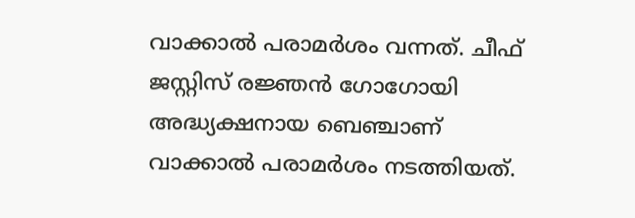വാക്കാൽ പരാമർശം വന്നത്. ചീഫ് ജസ്റ്റിസ് രജ്ഞൻ ഗോഗോയി അദ്ധ്യക്ഷനായ ബെഞ്ചാണ് വാക്കാൽ പരാമർശം നടത്തിയത്.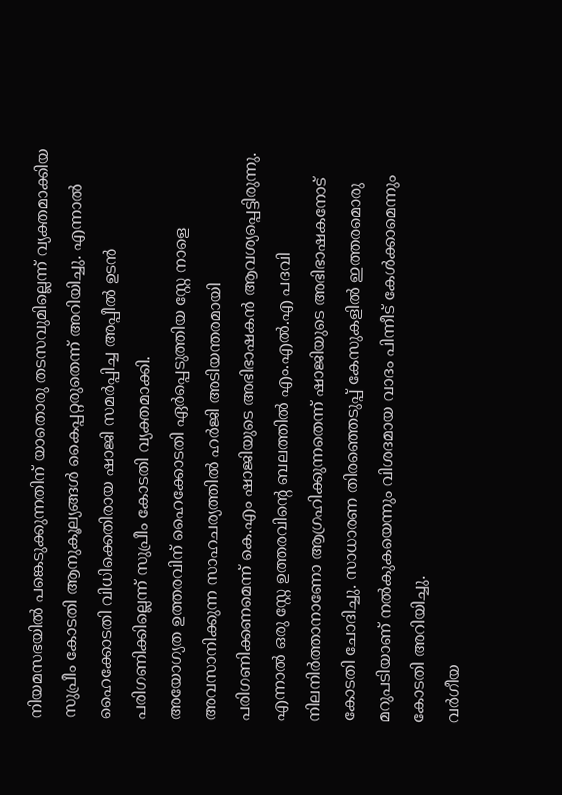നിയമസഭയിൽ പങ്കെടുക്കുന്നതിന് യാതൊരു തടസവുമില്ലെന്ന് വ്യക്തമാക്കിയ സുപ്രീം കോടതി ആനുകൂല്യങ്ങൾ കൈപ്പറ്റരുതെന്ന് അറിയിച്ചു. എന്നാൽ ഹൈക്കോടതി വിധിക്കെതിരായ ഷാജി സമർപ്പിച്ച അപ്പീൽ ഉടൻ പരിഗണിക്കില്ലെന്ന് സുപ്രീം കോടതി വ്യക്തമാക്കി.
അയോഗ്യത ഉത്തരവിന് ഹൈക്കോടതി ഏർപ്പെടുത്തിയ സ്റ്റേ നാളെ അവസാനിക്കുന്ന സാഹചര്യത്തിൽ ഹർജി അടിയന്തരമായി പരിഗണിക്കണമെന്ന് കെ.എം ഷാജിയുടെ അഭിഭാഷകൻ ആവശ്യപ്പെട്ടിരുന്നു. എന്നാൽ ഒരു സ്റ്റേ ഉത്തരവിന്റെ ബലത്തിൽ എം.എൽ.എ പദവി നിലനിർത്താനാണോ ആഗ്രഹിക്കുന്നതെന്ന് ഷാജിയുടെ അഭിഭാഷകനോട് കോടതി ചോദിച്ചു. സാധാരണ തിരഞ്ഞെടുപ്പ് കേസുകളിൽ ഇത്തരമൊരു മറുപടിയാണ് നൽകുകയെന്നും വിശദമായ വാദം പിന്നീട് കേൾക്കാമെന്നും കോടതി അറിയിച്ചു.
വർഗീയ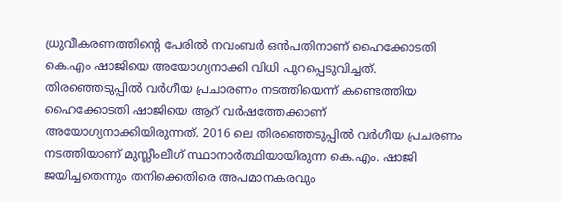ധ്രുവീകരണത്തിന്റെ പേരിൽ നവംബർ ഒൻപതിനാണ് ഹൈക്കോടതി കെ.എം ഷാജിയെ അയോഗ്യനാക്കി വിധി പുറപ്പെടുവിച്ചത്. തിരഞ്ഞെടുപ്പിൽ വർഗീയ പ്രചാരണം നടത്തിയെന്ന് കണ്ടെത്തിയ ഹൈക്കോടതി ഷാജിയെ ആറ് വർഷത്തേക്കാണ് അയോഗ്യനാക്കിയിരുന്നത്. 2016 ലെ തിരഞ്ഞെടുപ്പിൽ വർഗീയ പ്രചരണം നടത്തിയാണ് മുസ്ലീംലീഗ് സ്ഥാനാർത്ഥിയായിരുന്ന കെ.എം. ഷാജി ജയിച്ചതെന്നും തനിക്കെതിരെ അപമാനകരവും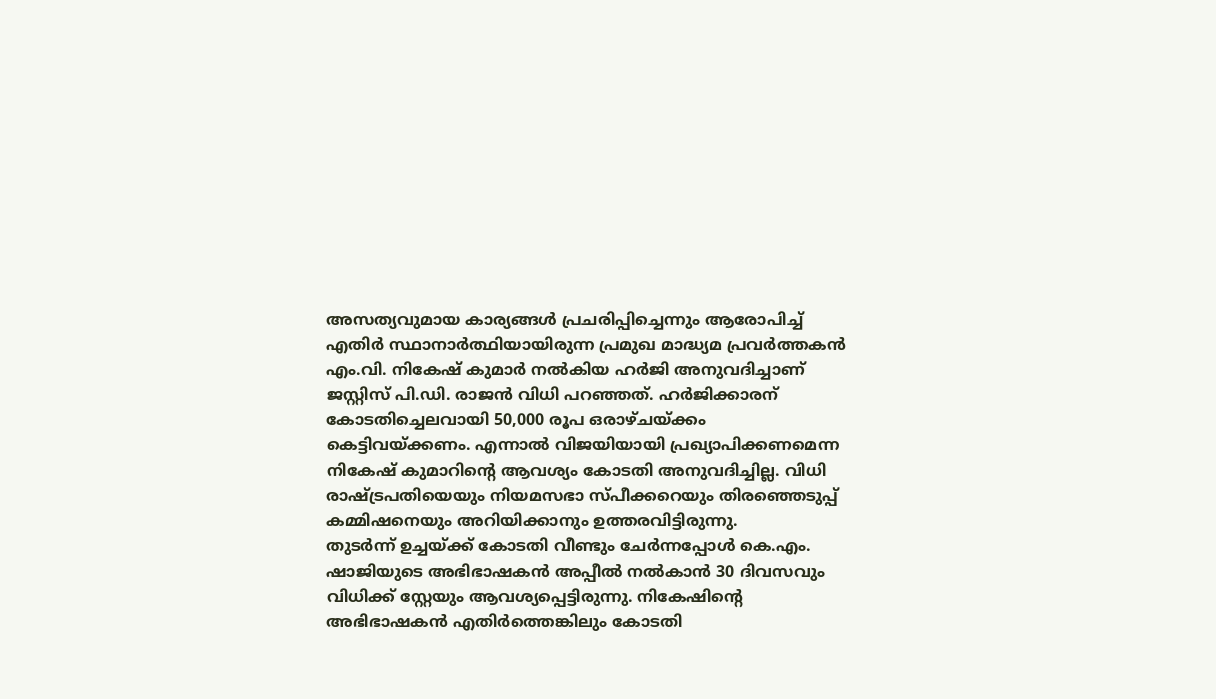അസത്യവുമായ കാര്യങ്ങൾ പ്രചരിപ്പിച്ചെന്നും ആരോപിച്ച് എതിർ സ്ഥാനാർത്ഥിയായിരുന്ന പ്രമുഖ മാദ്ധ്യമ പ്രവർത്തകൻ എം.വി. നികേഷ് കുമാർ നൽകിയ ഹർജി അനുവദിച്ചാണ് ജസ്റ്റിസ് പി.ഡി. രാജൻ വിധി പറഞ്ഞത്. ഹർജിക്കാരന് കോടതിച്ചെലവായി 50,000 രൂപ ഒരാഴ്ചയ്ക്കം കെട്ടിവയ്ക്കണം. എന്നാൽ വിജയിയായി പ്രഖ്യാപിക്കണമെന്ന നികേഷ് കുമാറിന്റെ ആവശ്യം കോടതി അനുവദിച്ചില്ല. വിധി രാഷ്ട്രപതിയെയും നിയമസഭാ സ്പീക്കറെയും തിരഞ്ഞെടുപ്പ് കമ്മിഷനെയും അറിയിക്കാനും ഉത്തരവിട്ടിരുന്നു.
തുടർന്ന് ഉച്ചയ്ക്ക് കോടതി വീണ്ടും ചേർന്നപ്പോൾ കെ.എം. ഷാജിയുടെ അഭിഭാഷകൻ അപ്പീൽ നൽകാൻ 30 ദിവസവും വിധിക്ക് സ്റ്റേയും ആവശ്യപ്പെട്ടിരുന്നു. നികേഷിന്റെ അഭിഭാഷകൻ എതിർത്തെങ്കിലും കോടതി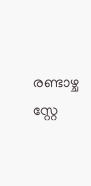രണ്ടാഴ്ച സ്റ്റേ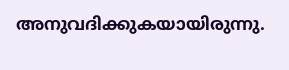അനുവദിക്കുകയായിരുന്നു.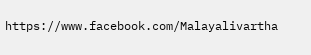https://www.facebook.com/Malayalivartha